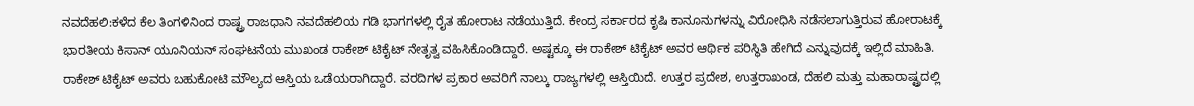ನವದೆಹಲಿ:ಕಳೆದ ಕೆಲ ತಿಂಗಳಿನಿಂದ ರಾಷ್ಟ್ರ ರಾಜಧಾನಿ ನವದೆಹಲಿಯ ಗಡಿ ಭಾಗಗಳಲ್ಲಿ ರೈತ ಹೋರಾಟ ನಡೆಯುತ್ತಿದೆ. ಕೇಂದ್ರ ಸರ್ಕಾರದ ಕೃಷಿ ಕಾನೂನುಗಳನ್ನು ವಿರೋಧಿಸಿ ನಡೆಸಲಾಗುತ್ತಿರುವ ಹೋರಾಟಕ್ಕೆ ಭಾರತೀಯ ಕಿಸಾನ್ ಯೂನಿಯನ್ ಸಂಘಟನೆಯ ಮುಖಂಡ ರಾಕೇಶ್ ಟಿಕೈಟ್ ನೇತೃತ್ವ ವಹಿಸಿಕೊಂಡಿದ್ದಾರೆ. ಅಷ್ಟಕ್ಕೂ ಈ ರಾಕೇಶ್ ಟಿಕೈಟ್ ಅವರ ಆರ್ಥಿಕ ಪರಿಸ್ಥಿತಿ ಹೇಗಿದೆ ಎನ್ನುವುದಕ್ಕೆ ಇಲ್ಲಿದೆ ಮಾಹಿತಿ.
ರಾಕೇಶ್ ಟಿಕೈಟ್ ಅವರು ಬಹುಕೋಟಿ ಮೌಲ್ಯದ ಆಸ್ತಿಯ ಒಡೆಯರಾಗಿದ್ದಾರೆ. ವರದಿಗಳ ಪ್ರಕಾರ ಅವರಿಗೆ ನಾಲ್ಕು ರಾಜ್ಯಗಳಲ್ಲಿ ಆಸ್ತಿಯಿದೆ. ಉತ್ತರ ಪ್ರದೇಶ, ಉತ್ತರಾಖಂಡ, ದೆಹಲಿ ಮತ್ತು ಮಹಾರಾಷ್ಟ್ರದಲ್ಲಿ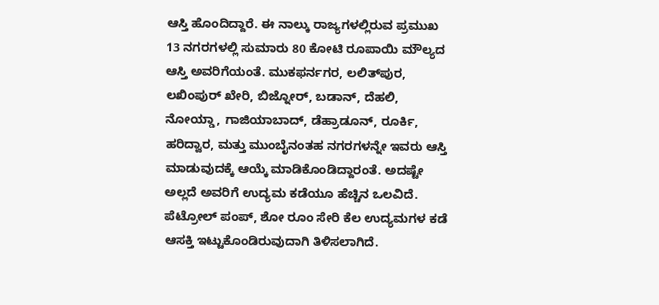ಆಸ್ತಿ ಹೊಂದಿದ್ದಾರೆ. ಈ ನಾಲ್ಕು ರಾಜ್ಯಗಳಲ್ಲಿರುವ ಪ್ರಮುಖ 13 ನಗರಗಳಲ್ಲಿ ಸುಮಾರು 80 ಕೋಟಿ ರೂಪಾಯಿ ಮೌಲ್ಯದ ಆಸ್ತಿ ಅವರಿಗೆಯಂತೆ. ಮುಕಫರ್ನಗರ, ಲಲಿತ್‌ಪುರ, ಲಖಿಂಪುರ್ ಖೇರಿ, ಬಿಜ್ನೋರ್, ಬಡಾನ್, ದೆಹಲಿ, ನೋಯ್ಡಾ, ಗಾಜಿಯಾಬಾದ್, ಡೆಹ್ರಾಡೂನ್, ರೂರ್ಕಿ, ಹರಿದ್ವಾರ, ಮತ್ತು ಮುಂಬೈನಂತಹ ನಗರಗಳನ್ನೇ ಇವರು ಆಸ್ತಿ ಮಾಡುವುದಕ್ಕೆ ಆಯ್ಕೆ ಮಾಡಿಕೊಂಡಿದ್ದಾರಂತೆ. ಅದಷ್ಟೇ ಅಲ್ಲದೆ ಅವರಿಗೆ ಉದ್ಯಮ ಕಡೆಯೂ ಹೆಚ್ಚಿನ ಒಲವಿದೆ. ಪೆಟ್ರೋಲ್ ಪಂಪ್, ಶೋ ರೂಂ ಸೇರಿ ಕೆಲ ಉದ್ಯಮಗಳ ಕಡೆ ಆಸಕ್ತಿ ಇಟ್ಟುಕೊಂಡಿರುವುದಾಗಿ ತಿಳಿಸಲಾಗಿದೆ.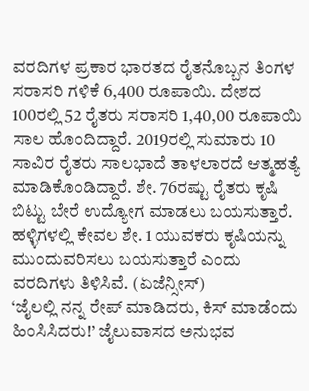ವರದಿಗಳ ಪ್ರಕಾರ ಭಾರತದ ರೈತನೊಬ್ಬನ ತಿಂಗಳ ಸರಾಸರಿ ಗಳಿಕೆ 6,400 ರೂಪಾಯಿ. ದೇಶದ 100ರಲ್ಲಿ 52 ರೈತರು ಸರಾಸರಿ 1,40,00 ರೂಪಾಯಿ ಸಾಲ ಹೊಂದಿದ್ದಾರೆ. 2019ರಲ್ಲಿ ಸುಮಾರು 10 ಸಾವಿರ ರೈತರು ಸಾಲಭಾದೆ ತಾಳಲಾರದೆ ಆತ್ಮಹತ್ಯೆ ಮಾಡಿಕೊಂಡಿದ್ದಾರೆ. ಶೇ. 76ರಷ್ಟು ರೈತರು ಕೃಷಿ ಬಿಟ್ಟು ಬೇರೆ ಉದ್ಯೋಗ ಮಾಡಲು ಬಯಸುತ್ತಾರೆ. ಹಳ್ಳಿಗಳಲ್ಲಿ ಕೇವಲ ಶೇ. 1 ಯುವಕರು ಕೃಷಿಯನ್ನು ಮುಂದುವರಿಸಲು ಬಯಸುತ್ತಾರೆ ಎಂದು ವರದಿಗಳು ತಿಳಿಸಿವೆ. (ಏಜೆನ್ಸೀಸ್)
‘ಜೈಲಲ್ಲಿ ನನ್ನ ರೇಪ್ ಮಾಡಿದರು, ಕಿಸ್ ಮಾಡೆಂದು ಹಿಂಸಿಸಿದರು!’ ಜೈಲುವಾಸದ ಅನುಭವ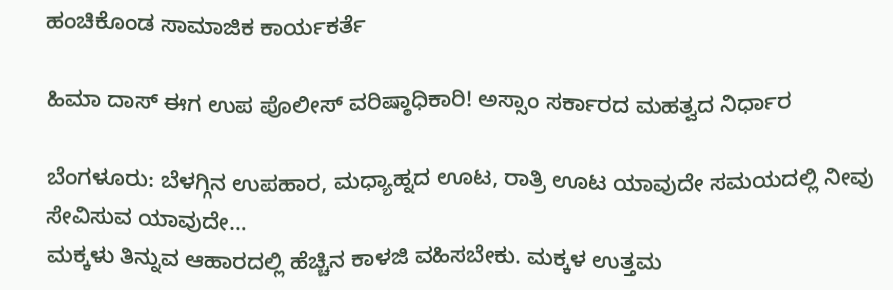ಹಂಚಿಕೊಂಡ ಸಾಮಾಜಿಕ ಕಾರ್ಯಕರ್ತೆ

ಹಿಮಾ ದಾಸ್ ಈಗ ಉಪ ಪೊಲೀಸ್ ವರಿಷ್ಠಾಧಿಕಾರಿ! ಅಸ್ಸಾಂ ಸರ್ಕಾರದ ಮಹತ್ವದ ನಿರ್ಧಾರ

ಬೆಂಗಳೂರು: ಬೆಳಗ್ಗಿನ ಉಪಹಾರ, ಮಧ್ಯಾಹ್ನದ ಊಟ, ರಾತ್ರಿ ಊಟ ಯಾವುದೇ ಸಮಯದಲ್ಲಿ ನೀವು ಸೇವಿಸುವ ಯಾವುದೇ…
ಮಕ್ಕಳು ತಿನ್ನುವ ಆಹಾರದಲ್ಲಿ ಹೆಚ್ಚಿನ ಕಾಳಜಿ ವಹಿಸಬೇಕು. ಮಕ್ಕಳ ಉತ್ತಮ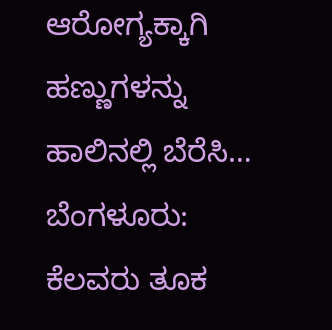ಆರೋಗ್ಯಕ್ಕಾಗಿ ಹಣ್ಣುಗಳನ್ನು ಹಾಲಿನಲ್ಲಿ ಬೆರೆಸಿ…
ಬೆಂಗಳೂರು: ಕೆಲವರು ತೂಕ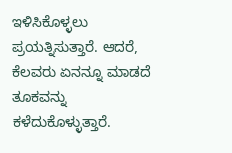ಇಳಿಸಿಕೊಳ್ಳಲು ಪ್ರಯತ್ನಿಸುತ್ತಾರೆ. ಆದರೆ, ಕೆಲವರು ಏನನ್ನೂ ಮಾಡದೆ ತೂಕವನ್ನು ಕಳೆದುಕೊಳ್ಳುತ್ತಾರೆ.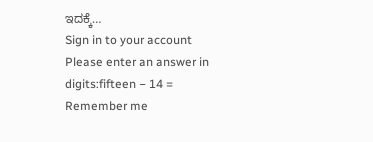ಇದಕ್ಕೆ…
Sign in to your account
Please enter an answer in digits:fifteen − 14 =
Remember me